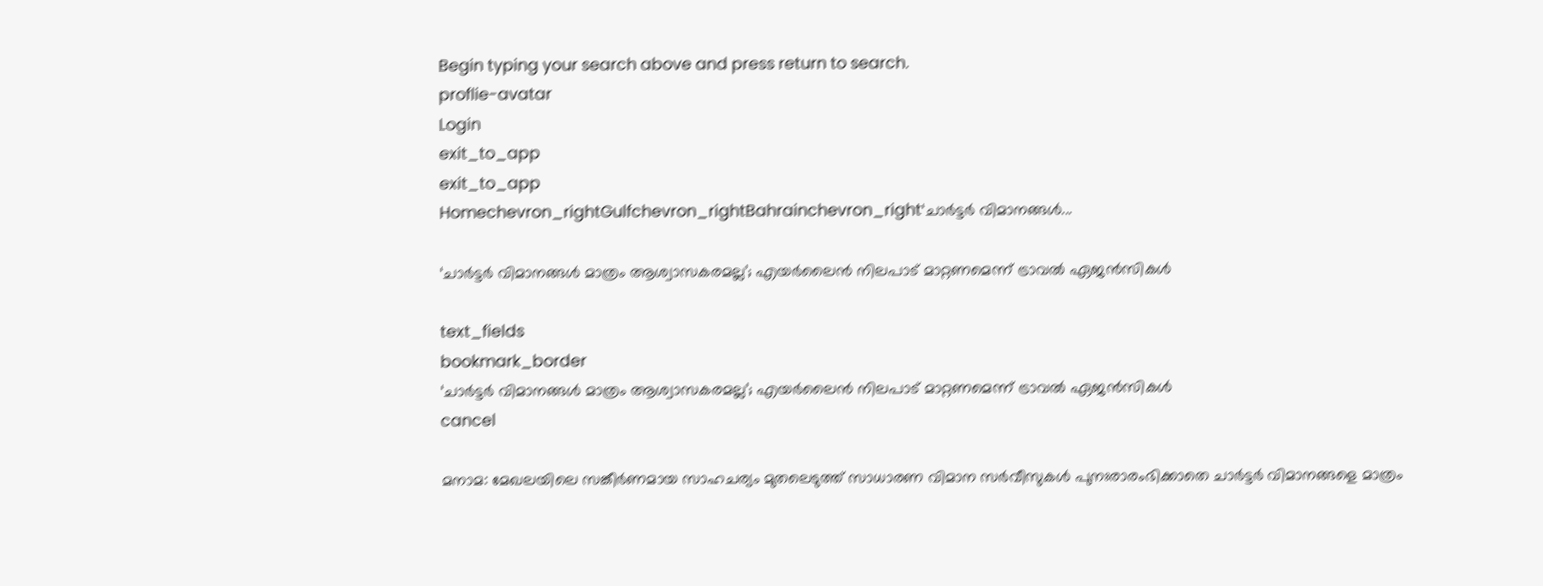Begin typing your search above and press return to search.
proflie-avatar
Login
exit_to_app
exit_to_app
Homechevron_rightGulfchevron_rightBahrainchevron_right‘ചാർട്ടർ വിമാനങ്ങൾ...

‘ചാർട്ടർ വിമാനങ്ങൾ മാത്രം ആശ്വാസകരമല്ല’; എയർലൈൻ നിലപാട് മാറ്റണമെന്ന് ട്രാവൽ ഏജൻസികൾ

text_fields
bookmark_border
‘ചാർട്ടർ വിമാനങ്ങൾ മാത്രം ആശ്വാസകരമല്ല’; എയർലൈൻ നിലപാട് മാറ്റണമെന്ന് ട്രാവൽ ഏജൻസികൾ
cancel

മനാമ: മേഖലയിലെ സങ്കീർണമായ സാഹചര്യം മുതലെടുത്ത് സാധാരണ വിമാന സർവീസുകൾ പുനഃരാരംഭിക്കാതെ ചാർട്ടർ വിമാനങ്ങളെ മാത്രം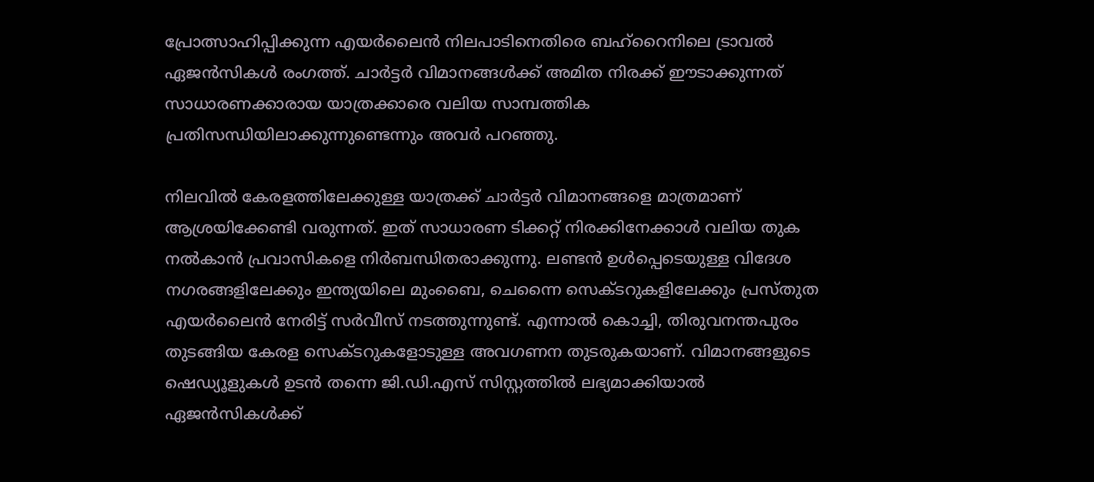പ്രോത്സാഹിപ്പിക്കുന്ന എയർലൈൻ നിലപാടിനെതിരെ ബഹ്‌റൈനിലെ ട്രാവൽ ഏജൻസികൾ രംഗത്ത്. ചാർട്ടർ വിമാനങ്ങൾക്ക് അമിത നിരക്ക് ഈടാക്കുന്നത് സാധാരണക്കാരായ യാത്രക്കാരെ വലിയ സാമ്പത്തിക പ്രതിസന്ധിയിലാക്കുന്നുണ്ടെന്നും അവർ പറഞ്ഞു.

നിലവിൽ കേരളത്തിലേക്കുള്ള യാത്രക്ക് ചാർട്ടർ വിമാനങ്ങളെ മാത്രമാണ് ആശ്രയിക്കേണ്ടി വരുന്നത്. ഇത് സാധാരണ ടിക്കറ്റ് നിരക്കിനേക്കാൾ വലിയ തുക നൽകാൻ പ്രവാസികളെ നിർബന്ധിതരാക്കുന്നു. ലണ്ടൻ ഉൾപ്പെടെയുള്ള വിദേശ നഗരങ്ങളിലേക്കും ഇന്ത്യയിലെ മുംബൈ, ചെന്നൈ സെക്ടറുകളിലേക്കും പ്രസ്തുത എയർലൈൻ നേരിട്ട് സർവീസ് നടത്തുന്നുണ്ട്. എന്നാൽ കൊച്ചി, തിരുവനന്തപുരം തുടങ്ങിയ കേരള സെക്ടറുകളോടുള്ള അവഗണന തുടരുകയാണ്. വിമാനങ്ങളുടെ ഷെഡ്യൂളുകൾ ഉടൻ തന്നെ ജി.ഡി.എസ് സിസ്റ്റത്തിൽ ലഭ്യമാക്കിയാൽ ഏജൻസികൾക്ക്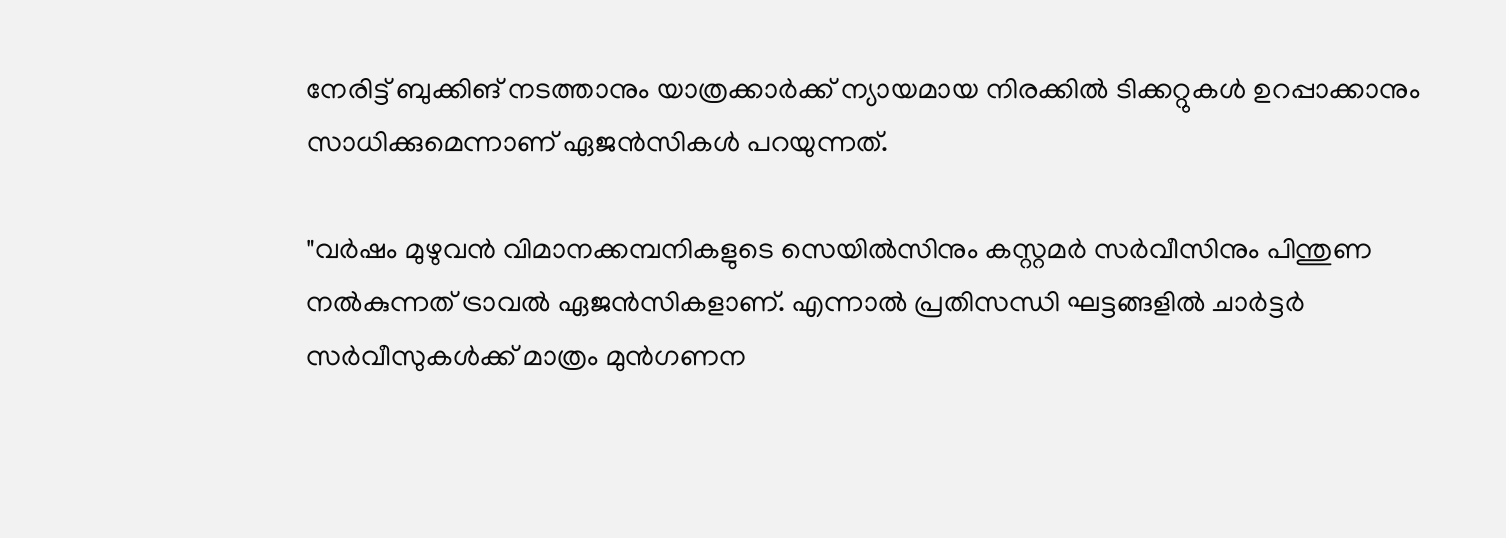നേരിട്ട് ബുക്കിങ് നടത്താനും യാത്രക്കാർക്ക് ന്യായമായ നിരക്കിൽ ടിക്കറ്റുകൾ ഉറപ്പാക്കാനും സാധിക്കുമെന്നാണ് ഏജൻസികൾ പറയുന്നത്.

"വർഷം മുഴുവൻ വിമാനക്കമ്പനികളുടെ സെയിൽസിനും കസ്റ്റമർ സർവീസിനും പിന്തുണ നൽകുന്നത് ട്രാവൽ ഏജൻസികളാണ്. എന്നാൽ പ്രതിസന്ധി ഘട്ടങ്ങളിൽ ചാർട്ടർ സർവീസുകൾക്ക് മാത്രം മുൻഗണന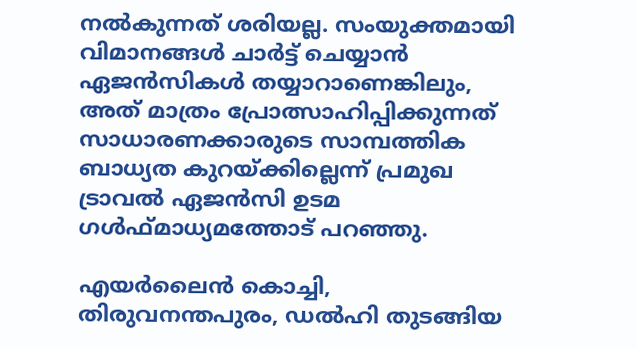നൽകുന്നത് ശരിയല്ല. സംയുക്തമായി വിമാനങ്ങൾ ചാർട്ട് ചെയ്യാൻ ഏജൻസികൾ തയ്യാറാണെങ്കിലും, അത് മാത്രം പ്രോത്സാഹിപ്പിക്കുന്നത് സാധാരണക്കാരുടെ സാമ്പത്തിക ബാധ്യത കുറയ്ക്കില്ലെന്ന് പ്രമുഖ ട്രാവൽ ഏജൻസി ഉടമ ഗൾഫ്മാധ്യമത്തോട് പറഞ്ഞു.

എയർലൈൻ കൊച്ചി, തിരുവനന്തപുരം, ഡൽഹി തുടങ്ങിയ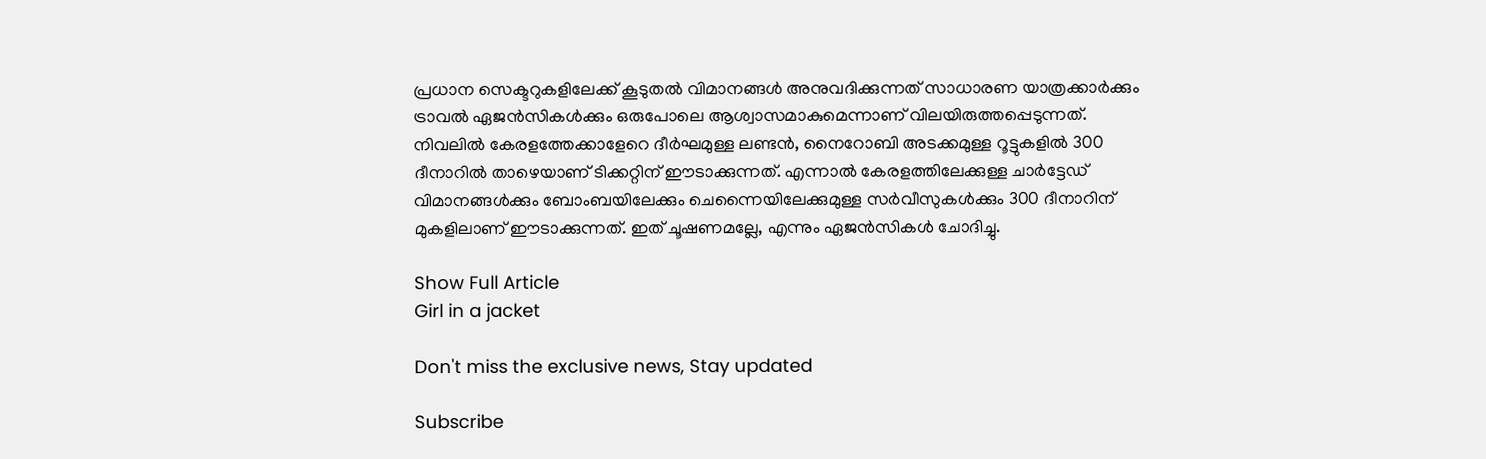പ്രധാന സെക്ടറുകളിലേക്ക് കൂടുതൽ വിമാനങ്ങൾ അനുവദിക്കുന്നത് സാധാരണ യാത്രക്കാർക്കും ട്രാവൽ ഏജൻസികൾക്കും ഒരുപോലെ ആശ്വാസമാകുമെന്നാണ് വിലയിരുത്തപ്പെടുന്നത്. നിവലിൽ കേരളത്തേക്കാളേറെ ദീർഘമുള്ള ലണ്ടൻ, നൈറോബി അടക്കമുള്ള റൂട്ടുകളിൽ 300 ദീനാറിൽ താഴെയാണ് ടിക്കറ്റിന് ഈടാക്കുന്നത്. എന്നാൽ കേരളത്തിലേക്കുള്ള ചാർട്ടേഡ് വിമാനങ്ങൾക്കും ബോംബയിലേക്കും ചെന്നൈയിലേക്കുമുള്ള സർവീസുകൾക്കും 300 ദീനാറിന് മുകളിലാണ് ഈടാക്കുന്നത്. ഇത് ചൂഷണമല്ലേ, എന്നും ഏജൻസികൾ ചോദിച്ചു.

Show Full Article
Girl in a jacket

Don't miss the exclusive news, Stay updated

Subscribe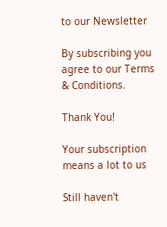to our Newsletter

By subscribing you agree to our Terms & Conditions.

Thank You!

Your subscription means a lot to us

Still haven't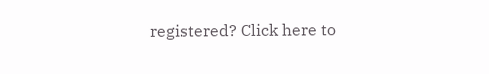registered? Click here to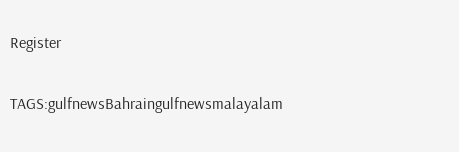Register

TAGS:gulfnewsBahraingulfnewsmalayalam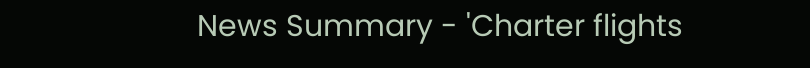News Summary - 'Charter flights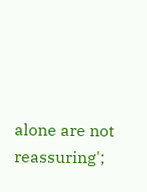alone are not reassuring';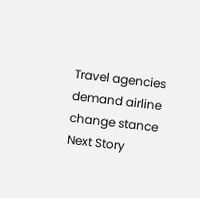Travel agencies demand airline change stance
Next Story